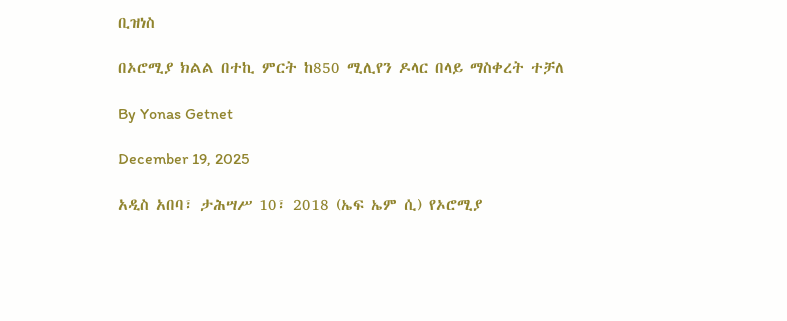ቢዝነስ

በኦሮሚያ ክልል በተኪ ምርት ከ850 ሚሊየን ዶላር በላይ ማስቀረት ተቻለ

By Yonas Getnet

December 19, 2025

አዲስ አበባ፣ ታሕሣሥ 10፣ 2018 (ኤፍ ኤም ሲ) የኦሮሚያ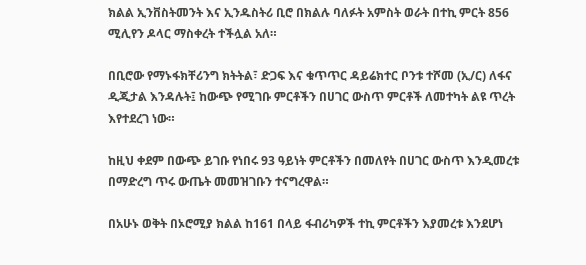ክልል ኢንቨስትመንት እና ኢንዱስትሪ ቢሮ በክልሉ ባለፉት አምስት ወራት በተኪ ምርት 856 ሚሊየን ዶላር ማስቀረት ተችሏል አለ።

በቢሮው የማኑፋክቸሪንግ ክትትል፣ ድጋፍ እና ቁጥጥር ዳይሬክተር ቦንቱ ተሾመ (ኢ/ር) ለፋና ዲጂታል እንዳሉት፤ ከውጭ የሚገቡ ምርቶችን በሀገር ውስጥ ምርቶች ለመተካት ልዩ ጥረት እየተደረገ ነው።

ከዚህ ቀደም በውጭ ይገቡ የነበሩ 93 ዓይነት ምርቶችን በመለየት በሀገር ውስጥ እንዲመረቱ በማድረግ ጥሩ ውጤት መመዝገቡን ተናግረዋል።

በአሁኑ ወቅት በኦሮሚያ ክልል ከ161 በላይ ፋብሪካዎች ተኪ ምርቶችን እያመረቱ እንደሆነ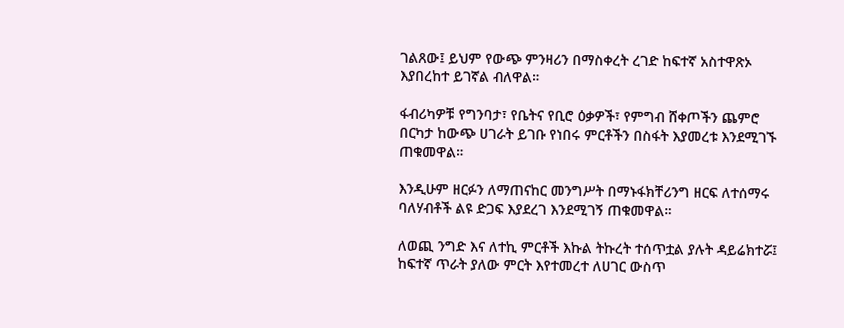ገልጸው፤ ይህም የውጭ ምንዛሪን በማስቀረት ረገድ ከፍተኛ አስተዋጽኦ እያበረከተ ይገኛል ብለዋል።

ፋብሪካዎቹ የግንባታ፣ የቤትና የቢሮ ዕቃዎች፣ የምግብ ሸቀጦችን ጨምሮ በርካታ ከውጭ ሀገራት ይገቡ የነበሩ ምርቶችን በስፋት እያመረቱ እንደሚገኙ ጠቁመዋል።

እንዲሁም ዘርፉን ለማጠናከር መንግሥት በማኑፋክቸሪንግ ዘርፍ ለተሰማሩ ባለሃብቶች ልዩ ድጋፍ እያደረገ እንደሚገኝ ጠቁመዋል።

ለወጪ ንግድ እና ለተኪ ምርቶች እኩል ትኩረት ተሰጥቷል ያሉት ዳይሬክተሯ፤ ከፍተኛ ጥራት ያለው ምርት እየተመረተ ለሀገር ውስጥ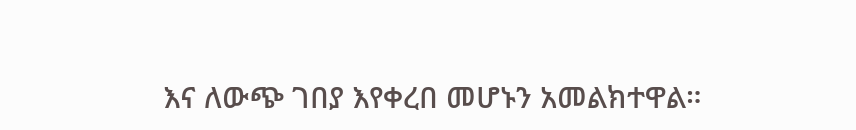እና ለውጭ ገበያ እየቀረበ መሆኑን አመልክተዋል።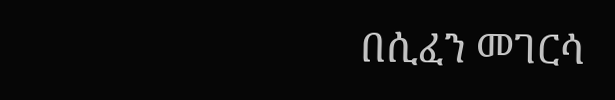በሲፈን መገርሳ